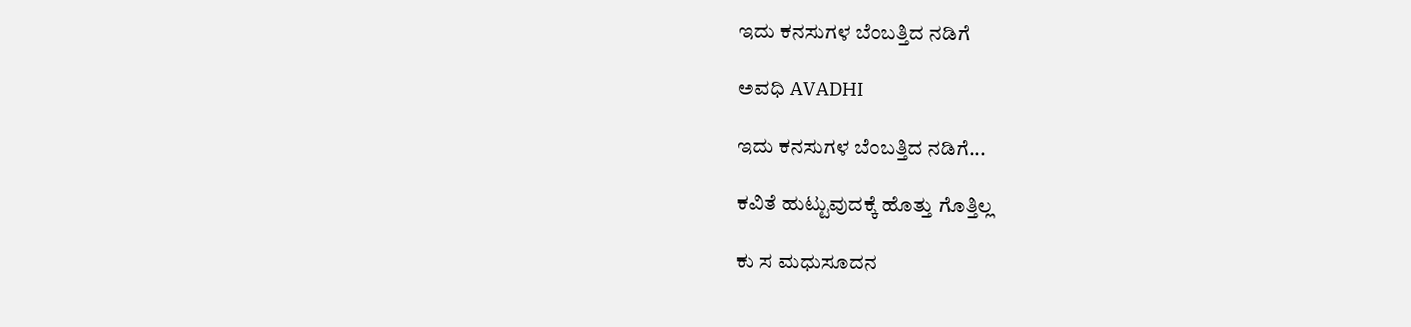ಇದು ಕನಸುಗಳ ಬೆಂಬತ್ತಿದ ನಡಿಗೆ‍

ಅವಧಿ AVADHI

ಇದು ಕನಸುಗಳ ಬೆಂಬತ್ತಿದ ನಡಿಗೆ...

ಕವಿತೆ ಹುಟ್ಟುವುದಕ್ಕೆ ಹೊತ್ತು ಗೊತ್ತಿಲ್ಲ

ಕು ಸ ಮಧುಸೂದನ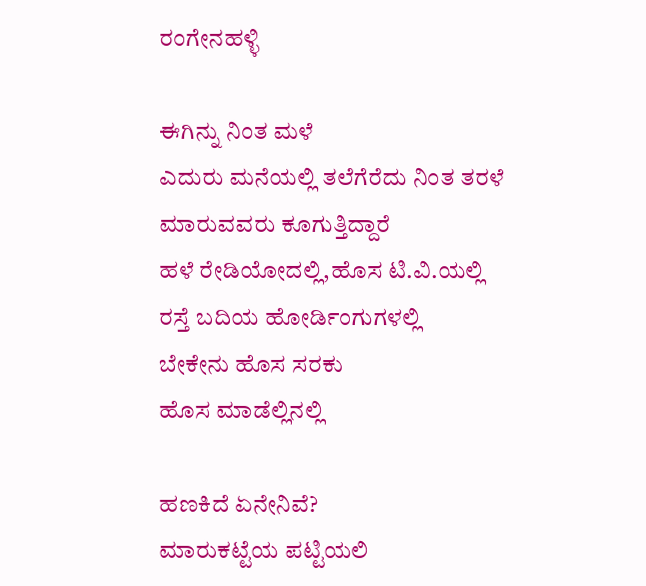ರಂಗೇನಹಳ್ಳಿ

ಈಗಿನ್ನು ನಿಂತ ಮಳೆ
ಎದುರು ಮನೆಯಲ್ಲಿ ತಲೆಗೆರೆದು ನಿಂತ ತರಳೆ
ಮಾರುವವರು ಕೂಗುತ್ತಿದ್ದಾರೆ
ಹಳೆ ರೇಡಿಯೋದಲ್ಲಿ,ಹೊಸ ಟಿ.ವಿ.ಯಲ್ಲಿ
ರಸ್ತೆ ಬದಿಯ ಹೋರ್ಡಿಂಗುಗಳಲ್ಲಿ
ಬೇಕೇನು ಹೊಸ ಸರಕು
ಹೊಸ ಮಾಡೆಲ್ಲಿನಲ್ಲಿ

ಹಣಕಿದೆ ಏನೇನಿವೆ?
ಮಾರುಕಟ್ಟೆಯ ಪಟ್ಟಿಯಲಿ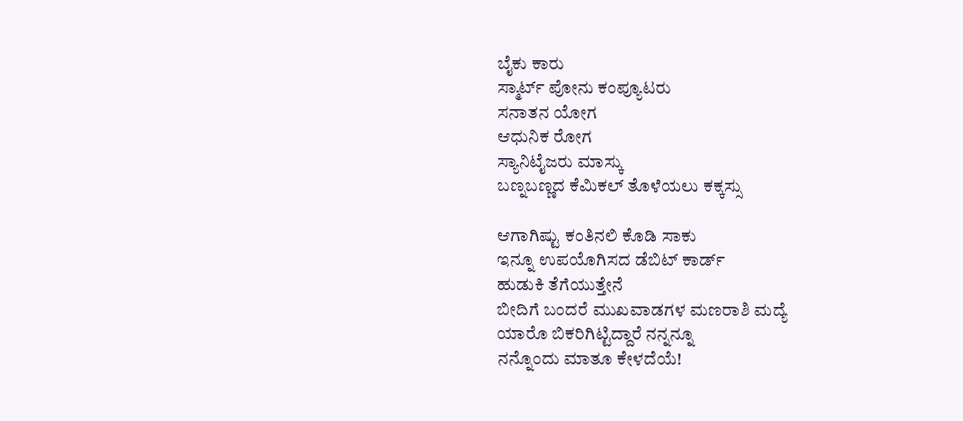ಬೈಕು ಕಾರು
ಸ್ಮಾರ್ಟ್ ಪೋನು ಕಂಪ್ಯೂಟರು
ಸನಾತನ ಯೋಗ
ಆಧುನಿಕ ರೋಗ
ಸ್ಯಾನಿಟೈಜರು ಮಾಸ್ಕು
ಬಣ್ನಬಣ್ಣದ ಕೆಮಿಕಲ್ ತೊಳೆಯಲು ಕಕ್ಕಸ್ಸು

ಆಗಾಗಿಷ್ಟು ಕಂತಿನಲಿ ಕೊಡಿ ಸಾಕು
ಇನ್ನೂ ಉಪಯೊಗಿಸದ ಡೆಬಿಟ್ ಕಾರ್ಡ್
ಹುಡುಕಿ ತೆಗೆಯುತ್ತೇನೆ
ಬೀದಿಗೆ ಬಂದರೆ ಮುಖವಾಡಗಳ ಮಣರಾಶಿ ಮದ್ಯೆ
ಯಾರೊ ಬಿಕರಿಗಿಟ್ಟಿದ್ದಾರೆ ನನ್ನನ್ನೂ
ನನ್ನೊಂದು ಮಾತೂ ಕೇಳದೆಯೆ!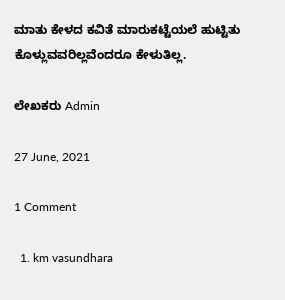ಮಾತು ಕೇಳದ ಕವಿತೆ ಮಾರುಕಟ್ಟೆಯಲೆ ಹುಟ್ಟಿತು
ಕೊಳ್ಲುವವರಿಲ್ಲವೆಂದರೂ ಕೇಳುತಿಲ್ಲ.

ಲೇಖಕರು Admin

27 June, 2021

1 Comment

  1. km vasundhara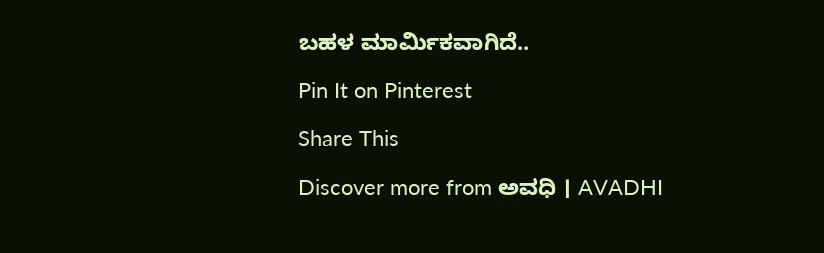ಬಹಳ ಮಾರ್ಮಿಕವಾಗಿದೆ..

Pin It on Pinterest

Share This

Discover more from ಅವಧಿ । AVADHI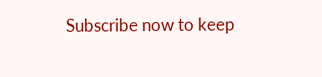Subscribe now to keep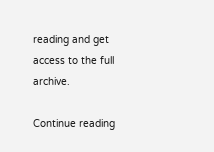reading and get access to the full archive.

Continue reading